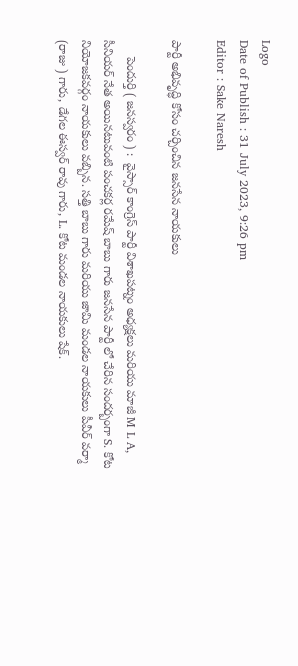Logo
Date of Publish : 31 July 2023, 9:26 pm
Editor : Sake Naresh

పార్టీ అభివృద్ధి కోసం చర్చించిన జనసేన నాయకులు

     పెందుర్తి ( జనస్వరం ) :  వైస్సార్ కాంగ్రెస్ పార్టీ విశాఖపట్నం అధ్యక్షలు మరియు మాజీ M L A, సీనియర్ నేత అయినటువంటి పంచకర్ల రమేష్ బాబు గారు జనసేన పార్టీ లో చేరిన సందర్బంగా S. కోట నియోజకవర్గం నాయకులు వబ్బిన. సత్తి బాబు గారు మరియు జామి మండల నాయకులు పీవీర్ వర్మా (రాజు ) గారు, డేగల ఈస్వర్ రావు గారు, L. కోట మండల నాయకులు షేక్.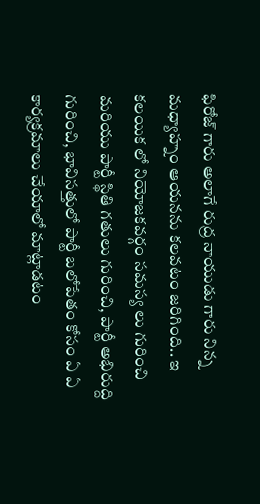ఫిరోజ్ గారు అలాగే రుద్ర నాయుడు గారు నిన్న మధ్యాహ్నం ఆయనను కలవటం జరిగింది.. ఇ కలయిక లో నియోజకవర్గం సమస్య లు గురించి మరియు పార్టీ స్థితి గతులు గురించి, పార్టీ అభిరుద్ది గురించి, భావిసత్తులో పార్టీ బలోపేతం కోసం ఏ ఏ కార్యక్రమాలు చేయాలో మాట్లాడటం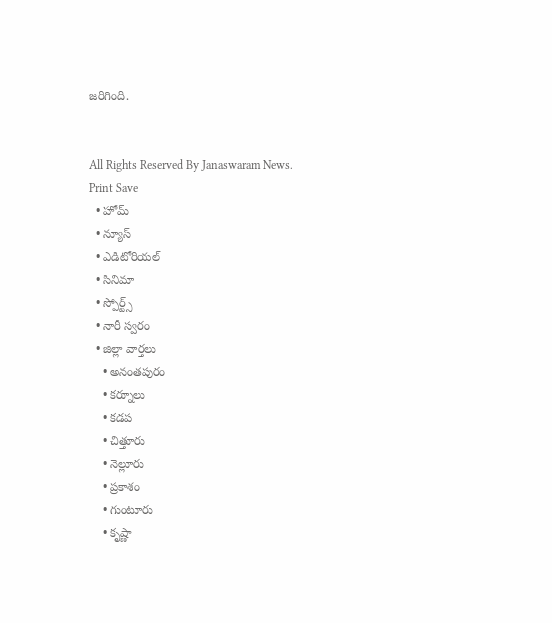జరిగింది.


All Rights Reserved By Janaswaram News.
Print Save
  • హోమ్
  • న్యూస్
  • ఎడిటోరియల్
  • సినిమా
  • స్పోర్ట్స్
  • నారీ స్వరం
  • జిల్లా వార్తలు
    • అనంతపురం
    • కర్నూలు
    • కడప
    • చిత్తూరు
    • నెల్లూరు
    • ప్రకాశం
    • గుంటూరు
    • కృష్ణా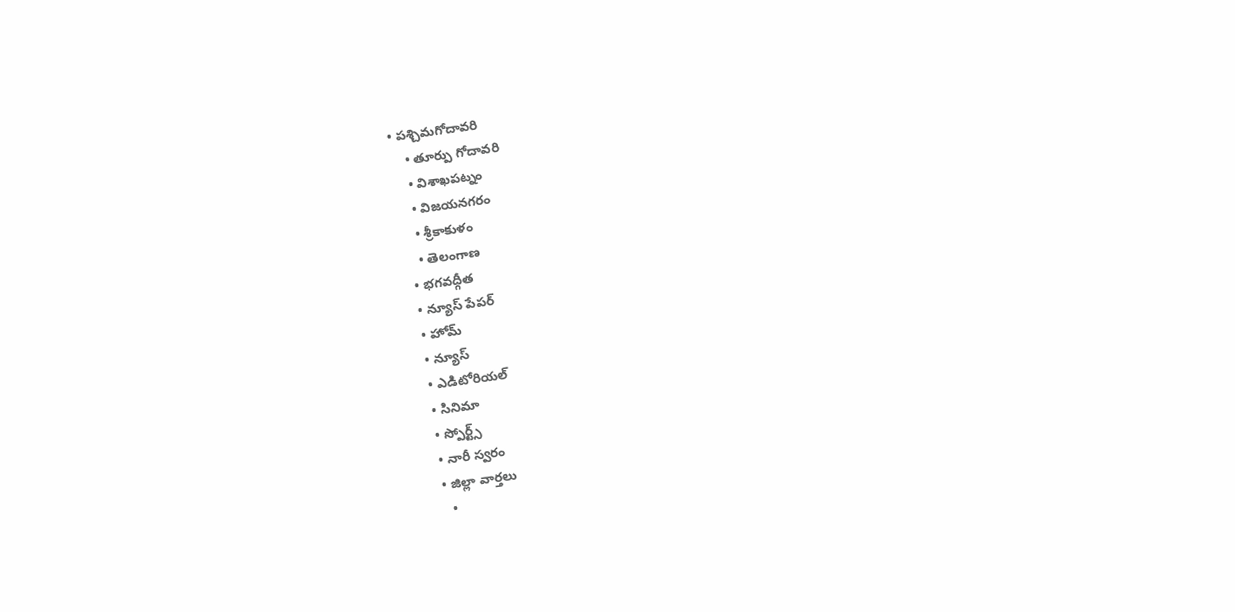• పశ్చిమగోదావరి
    • తూర్పు గోదావరి
    • విశాఖపట్నం
    • విజయనగరం
    • శ్రీకాకుళం
    • తెలంగాణ
  • భగవద్గీత
  • న్యూస్ పేపర్
  • హోమ్
  • న్యూస్
  • ఎడిటోరియల్
  • సినిమా
  • స్పోర్ట్స్
  • నారీ స్వరం
  • జిల్లా వార్తలు
    •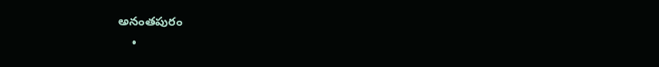అనంతపురం
    •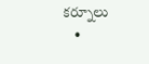కర్నూలు
    •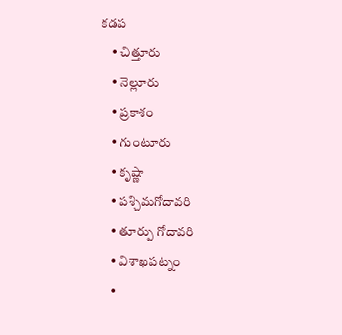కడప
    • చిత్తూరు
    • నెల్లూరు
    • ప్రకాశం
    • గుంటూరు
    • కృష్ణా
    • పశ్చిమగోదావరి
    • తూర్పు గోదావరి
    • విశాఖపట్నం
    •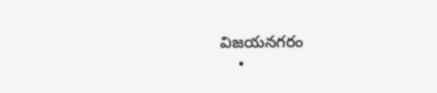విజయనగరం
    •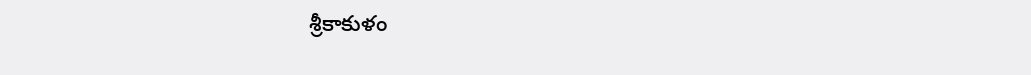శ్రీకాకుళం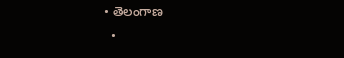• తెలంగాణ
  •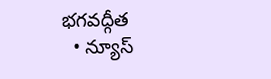భగవద్గీత
  • న్యూస్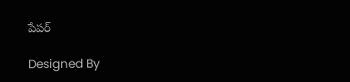పేపర్

Designed By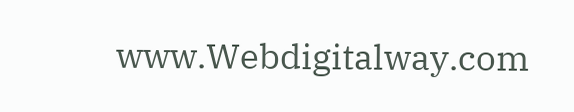www.Webdigitalway.com